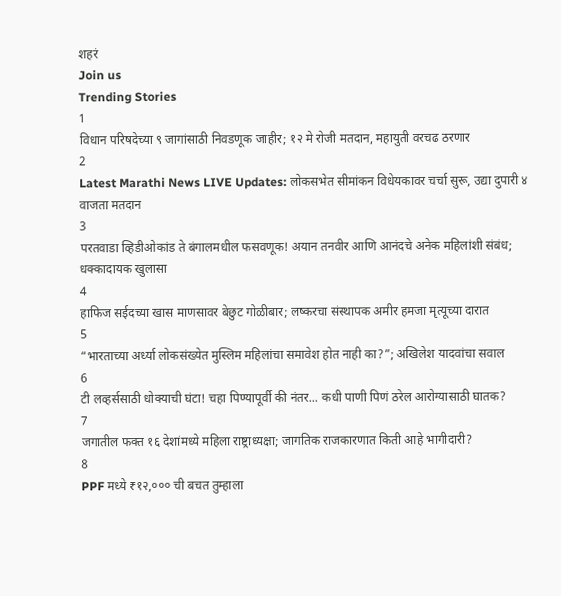शहरं
Join us
Trending Stories
1
विधान परिषदेच्या ९ जागांसाठी निवडणूक जाहीर; १२ मे रोजी मतदान, महायुती वरचढ ठरणार
2
Latest Marathi News LIVE Updates: लोकसभेत सीमांकन विधेयकावर चर्चा सुरू, उद्या दुपारी ४ वाजता मतदान
3
परतवाडा व्हिडीओकांड ते बंगालमधील फसवणूक! अयान तनवीर आणि आनंदचे अनेक महिलांशी संबंध; धक्कादायक खुलासा
4
हाफिज सईदच्या खास माणसावर बेछुट गोळीबार; लष्करचा संस्थापक अमीर हमजा मृत्यूच्या दारात
5
“भारताच्या अर्ध्या लोकसंख्येत मुस्लिम महिलांचा समावेश होत नाही का?”; अखिलेश यादवांचा सवाल
6
टी लव्हर्ससाठी धोक्याची घंटा! चहा पिण्यापूर्वी की नंतर... कधी पाणी पिणं ठरेल आरोग्यासाठी घातक?
7
जगातील फक्त १६ देशांमध्ये महिला राष्ट्राध्यक्षा; जागतिक राजकारणात किती आहे भागीदारी?
8
PPF मध्ये ₹१२,००० ची बचत तुम्हाला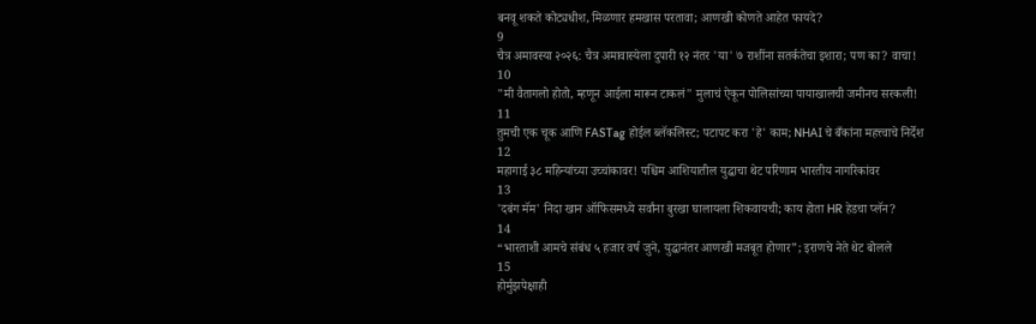बनवू शकते कोट्यधीश, मिळणार हमखास परतावा; आणखी कोणते आहेत फायदे?
9
चैत्र अमावस्या २०२६: चैत्र अमावास्येला दुपारी १२ नंतर 'या' ७ राशींना सतर्कतेचा इशारा; पण का? वाचा!
10
"मी वैतागलो होतो, म्हणून आईला मारून टाकलं" मुलाचं ऐकून पोलिसांच्या पायाखालची जमीनच सरकली!
11
तुमची एक चूक आणि FASTag होईल ब्लॅकलिस्ट; पटापट करा 'हे' काम; NHAI चे बँकांना महत्त्वाचे निर्देश
12
महागाई ३८ महिन्यांच्या उच्चांकावर! पश्चिम आशियातील युद्धाचा थेट परिणाम भारतीय नागरिकांवर
13
'दबंग मॅम' निदा खान ऑफिसमध्ये सर्वांना बुरखा घालायला शिकवायची; काय होता HR हेडचा प्लॅन?
14
“भारताशी आमचे संबंध ५ हजार वर्ष जुने, युद्धानंतर आणखी मजबूत होणार”; इराणचे नेते थेट बोलले
15
होर्मुझपेक्षाही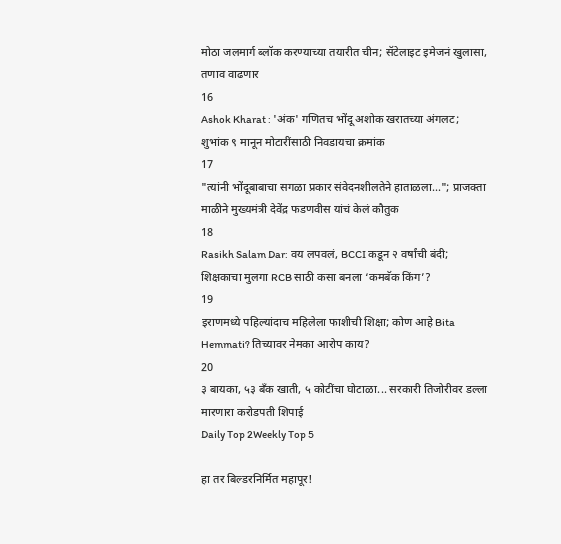मोठा जलमार्ग ब्लॉक करण्याच्या तयारीत चीन; सॅटेलाइट इमेजनं खुलासा, तणाव वाढणार
16
Ashok Kharat : 'अंक' गणितच भोंदू अशोक खरातच्या अंगलट; शुभांक ९ मानून मोटारींसाठी निवडायचा क्रमांक
17
"त्यांनी भोंदूबाबाचा सगळा प्रकार संवेदनशीलतेने हाताळला..."; प्राजक्ता माळीने मुख्यमंत्री देवेंद्र फडणवीस यांचं केलं कौतुक
18
Rasikh Salam Dar: वय लपवलं, BCCI कडून २ वर्षांची बंदी; शिक्षकाचा मुलगा RCB साठी कसा बनला ‘कमबॅक किंग’?
19
इराणमध्ये पहिल्यांदाच महिलेला फाशीची शिक्षा; कोण आहे Bita Hemmati? तिच्यावर नेमका आरोप काय?
20
३ बायका, ५३ बँक खाती, ५ कोटींचा घोटाळा... सरकारी तिजोरीवर डल्ला मारणारा करोडपती शिपाई
Daily Top 2Weekly Top 5

हा तर बिल्डरनिर्मित महापूर!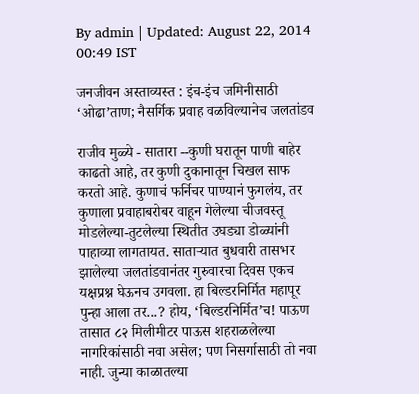By admin | Updated: August 22, 2014 00:49 IST

जनजीवन अस्ताव्यस्त : इंच-इंच जमिनीसाठी ‘ओढा’ताण; नैसर्गिक प्रवाह वळविल्यानेच जलतांडव

राजीव मुळ्ये - सातारा --कुणी घरातून पाणी बाहेर काढतो आहे, तर कुणी दुकानातून चिखल साफ करतो आहे. कुणाचं फर्निचर पाण्यानं फुगलंय, तर कुणाला प्रवाहाबरोबर वाहून गेलेल्या चीजवस्तू मोडलेल्या-तुटलेल्या स्थितीत उघड्या डोळ्यांनी पाहाव्या लागतायत. साताऱ्यात बुधवारी तासभर झालेल्या जलतांडवानंतर गुरुवारचा दिवस एकच यक्षप्रश्न घेऊनच उगवला. हा बिल्डरनिर्मित महापूर पुन्हा आला तर...? होय, ‘बिल्डरनिर्मित’च! पाऊण तासात ८२ मिलीमीटर पाऊस शहराळलेल्या नागरिकांसाठी नवा असेल; पण निसर्गासाठी तो नवा नाही. जुन्या काळातल्या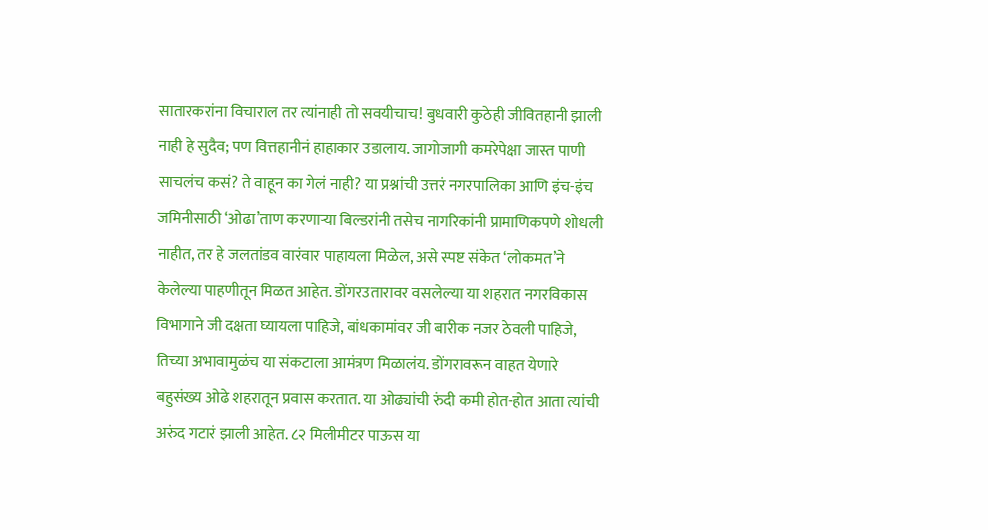सातारकरांना विचाराल तर त्यांनाही तो सवयीचाच! बुधवारी कुठेही जीवितहानी झाली नाही हे सुदैव; पण वित्तहानीनं हाहाकार उडालाय. जागोजागी कमरेपेक्षा जास्त पाणी साचलंच कसं? ते वाहून का गेलं नाही? या प्रश्नांची उत्तरं नगरपालिका आणि इंच-इंच जमिनीसाठी ‘ओढा’ताण करणाऱ्या बिल्डरांनी तसेच नागरिकांनी प्रामाणिकपणे शोधली नाहीत, तर हे जलतांडव वारंवार पाहायला मिळेल, असे स्पष्ट संकेत ‘लोकमत’ने केलेल्या पाहणीतून मिळत आहेत. डोंगरउतारावर वसलेल्या या शहरात नगरविकास विभागाने जी दक्षता घ्यायला पाहिजे, बांधकामांवर जी बारीक नजर ठेवली पाहिजे, तिच्या अभावामुळंच या संकटाला आमंत्रण मिळालंय. डोंगरावरून वाहत येणारे बहुसंख्य ओढे शहरातून प्रवास करतात. या ओढ्यांची रुंदी कमी होत-होत आता त्यांची अरुंद गटारं झाली आहेत. ८२ मिलीमीटर पाऊस या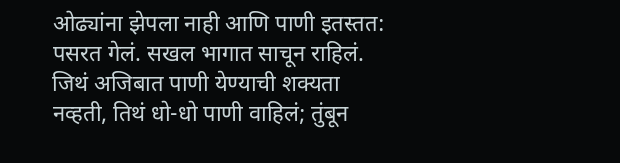ओढ्यांना झेपला नाही आणि पाणी इतस्तत: पसरत गेलं. सखल भागात साचून राहिलं. जिथं अजिबात पाणी येण्याची शक्यता नव्हती, तिथं धो-धो पाणी वाहिलं; तुंबून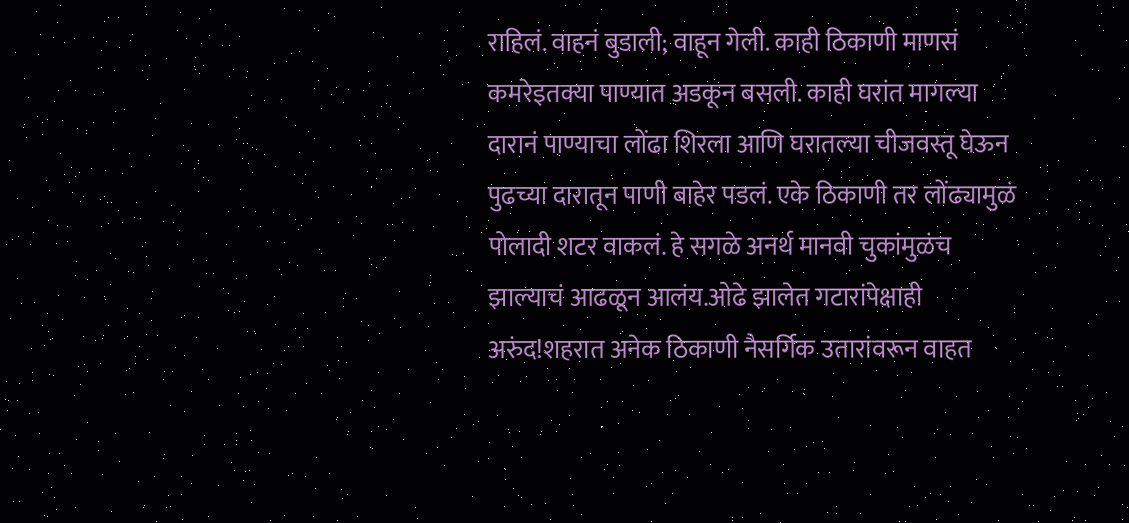राहिलं. वाहनं बुडाली; वाहून गेली. काही ठिकाणी माणसं कमरेइतक्या पाण्यात अडकून बसली. काही घरांत मागल्या दारानं पाण्याचा लोंढा शिरला आणि घरातल्या चीजवस्तू घेऊन पुढच्या दारातून पाणी बाहेर पडलं. एके ठिकाणी तर लोंढ्यामुळं पोलादी शटर वाकलं. हे सगळे अनर्थ मानवी चुकांमुळंच झाल्याचं आढळून आलंय.ओढे झालेत गटारांपेक्षाही अरुंद!शहरात अनेक ठिकाणी नैसर्गिक उतारांवरून वाहत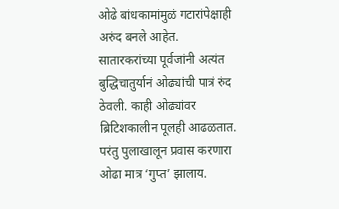ओढे बांधकामांमुळं गटारांपेक्षाही अरुंद बनले आहेत. सातारकरांच्या पूर्वजांनी अत्यंत बुद्धिचातुर्यानं ओढ्यांची पात्रं रुंद ठेवली. काही ओढ्यांवर ब्रिटिशकालीन पूलही आढळतात. परंतु पुलाखालून प्रवास करणारा ओढा मात्र ‘गुप्त’ झालाय.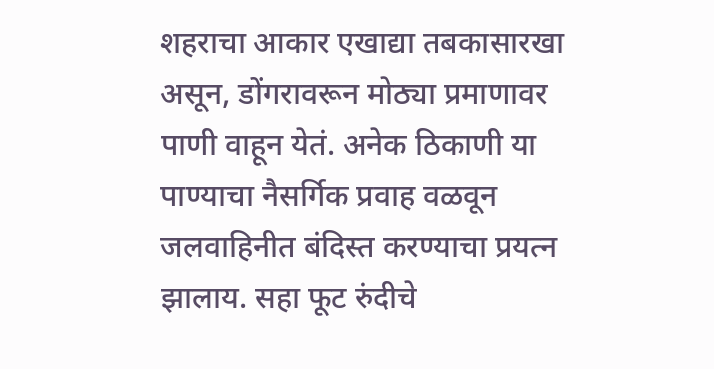शहराचा आकार एखाद्या तबकासारखा असून, डोंगरावरून मोठ्या प्रमाणावर पाणी वाहून येतं. अनेक ठिकाणी या पाण्याचा नैसर्गिक प्रवाह वळवून जलवाहिनीत बंदिस्त करण्याचा प्रयत्न झालाय. सहा फूट रुंदीचे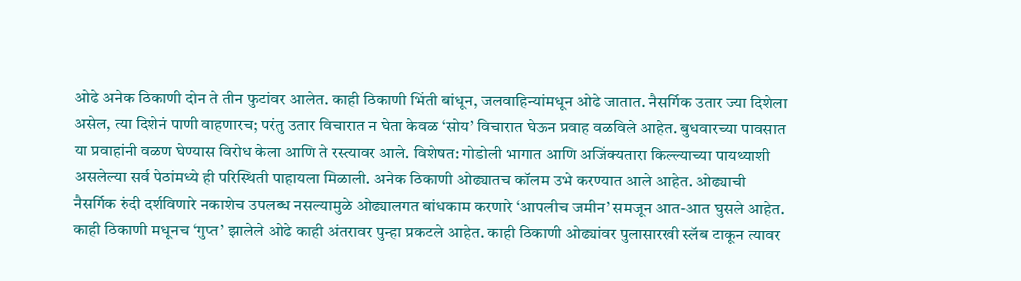ओढे अनेक ठिकाणी दोन ते तीन फुटांवर आलेत. काही ठिकाणी भिंती बांधून, जलवाहिन्यांमधून ओढे जातात. नैसर्गिक उतार ज्या दिशेला असेल, त्या दिशेनं पाणी वाहणारच; परंतु उतार विचारात न घेता केवळ ‘सोय’ विचारात घेऊन प्रवाह वळविले आहेत. बुधवारच्या पावसात या प्रवाहांनी वळण घेण्यास विरोध केला आणि ते रस्त्यावर आले. विशेषत: गोडोली भागात आणि अजिंक्यतारा किल्ल्याच्या पायथ्याशी असलेल्या सर्व पेठांमध्ये ही परिस्थिती पाहायला मिळाली. अनेक ठिकाणी ओढ्यातच कॉलम उभे करण्यात आले आहेत. ओढ्याची नैसर्गिक रुंदी दर्शविणारे नकाशेच उपलब्ध नसल्यामुळे ओढ्यालगत बांधकाम करणारे ‘आपलीच जमीन’ समजून आत-आत घुसले आहेत. काही ठिकाणी मधूनच ‘गुप्त’ झालेले ओढे काही अंतरावर पुन्हा प्रकटले आहेत. काही ठिकाणी ओढ्यांवर पुलासारखी स्लॅब टाकून त्यावर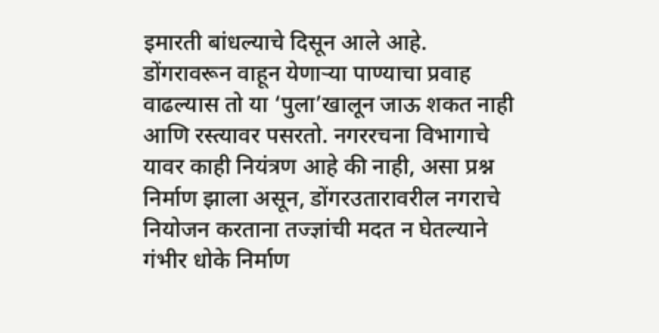इमारती बांधल्याचे दिसून आले आहे. डोंगरावरून वाहून येणाऱ्या पाण्याचा प्रवाह वाढल्यास तो या ‘पुला’खालून जाऊ शकत नाही आणि रस्त्यावर पसरतो. नगररचना विभागाचे यावर काही नियंत्रण आहे की नाही, असा प्रश्न निर्माण झाला असून, डोंगरउतारावरील नगराचे नियोजन करताना तज्ज्ञांची मदत न घेतल्याने गंभीर धोके निर्माण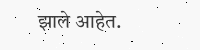झाले आहेत.